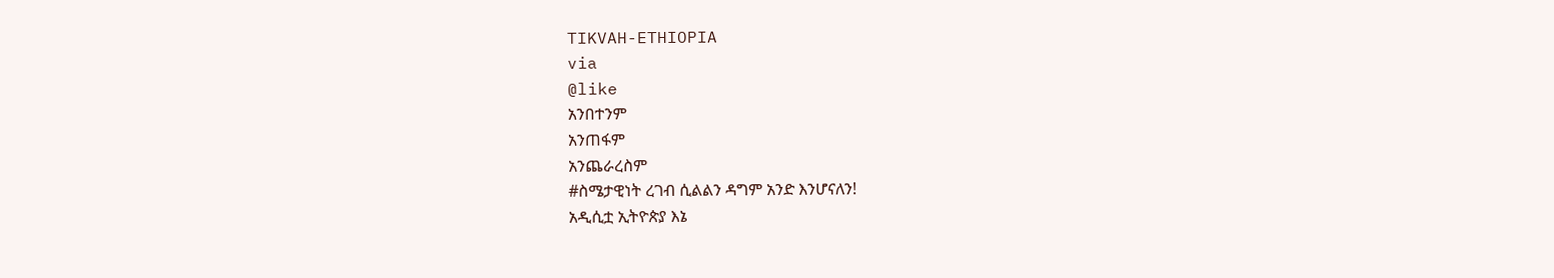TIKVAH-ETHIOPIA
via
@like
አንበተንም
አንጠፋም
አንጨራረስም
#ስሜታዊነት ረገብ ሲልልን ዳግም አንድ እንሆናለን!
አዲሲቷ ኢትዮጵያ እኔ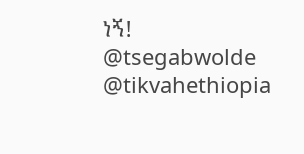ነኝ!
@tsegabwolde
@tikvahethiopia